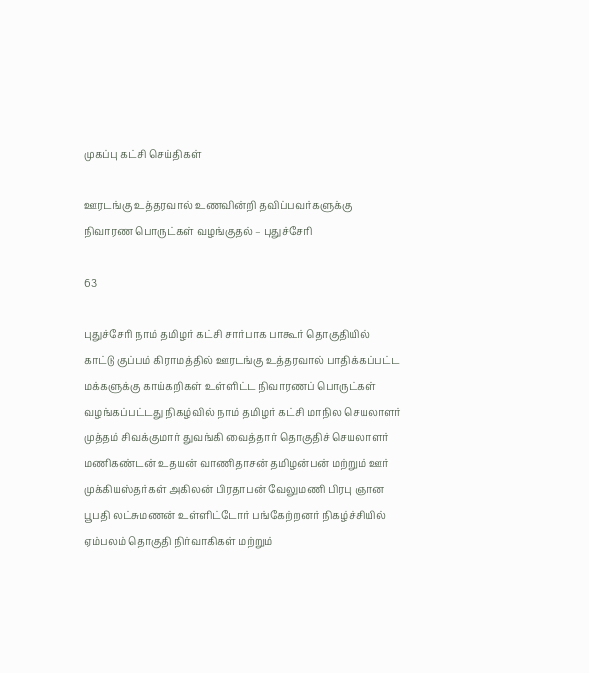முகப்பு கட்சி செய்திகள்

ஊரடங்கு உத்தரவால் உணவின்றி தவிப்பவர்களுக்கு நிவாரண பொருட்கள் வழங்குதல் – புதுச்சேரி

63

புதுச்சேரி நாம் தமிழர் கட்சி சார்பாக பாகூர் தொகுதியில் காட்டு குப்பம் கிராமத்தில் ஊரடங்கு உத்தரவால் பாதிக்கப்பட்ட மக்களுக்கு காய்கறிகள் உள்ளிட்ட நிவாரணப் பொருட்கள் வழங்கப்பட்டது நிகழ்வில் நாம் தமிழர் கட்சி மாநில செயலாளர் முத்தம் சிவக்குமார் துவங்கி வைத்தார் தொகுதிச் செயலாளர் மணிகண்டன் உதயன் வாணிதாசன் தமிழன்பன் மற்றும் ஊர் முக்கியஸ்தர்கள் அகிலன் பிரதாபன் வேலுமணி பிரபு ஞான பூபதி லட்சுமணன் உள்ளிட்டோர் பங்கேற்றனர் நிகழ்ச்சியில் ஏம்பலம் தொகுதி நிர்வாகிகள் மற்றும்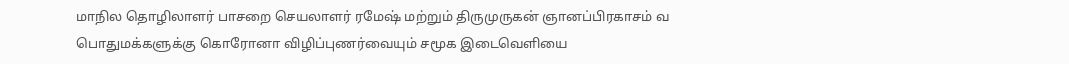மாநில தொழிலாளர் பாசறை செயலாளர் ரமேஷ் மற்றும் திருமுருகன் ஞானப்பிரகாசம் வ பொதுமக்களுக்கு கொரோனா விழிப்புணர்வையும் சமூக இடைவெளியை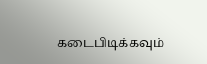கடைபிடிக்கவும்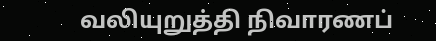வலியுறுத்தி நிவாரணப்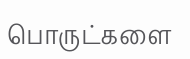பொருட்களை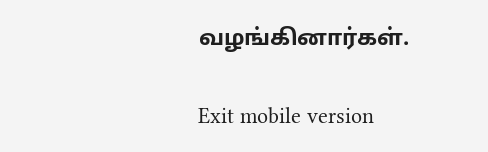வழங்கினார்கள்.

Exit mobile version